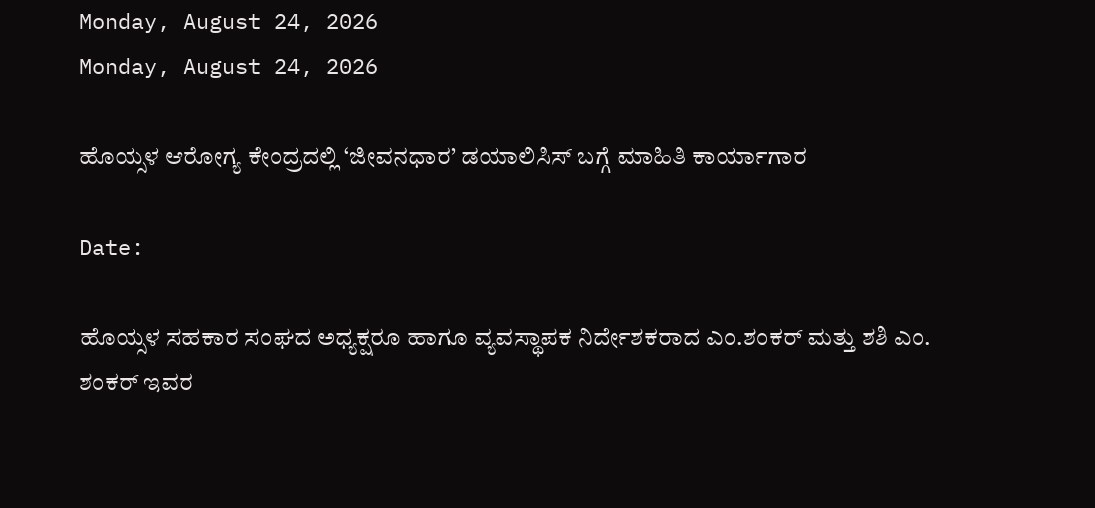Monday, August 24, 2026
Monday, August 24, 2026

ಹೊಯ್ಸಳ ಆರೋಗ್ಯ ಕೇಂದ್ರದಲ್ಲಿ ‘ಜೀವನಧಾರ’ ಡಯಾಲಿಸಿಸ್ ಬಗ್ಗೆ ಮಾಹಿತಿ‌ ಕಾರ್ಯಾಗಾರ

Date:

ಹೊಯ್ಸಳ ಸಹಕಾರ ಸಂಘದ ಅಧ್ಯಕ್ಷರೂ ಹಾಗೂ ವ್ಯವಸ್ಥಾಪಕ ನಿರ್ದೇಶಕರಾದ ಎಂ.ಶಂಕರ್ ಮತ್ತು ಶಶಿ ಎಂ. ಶಂಕರ್ ಇವರ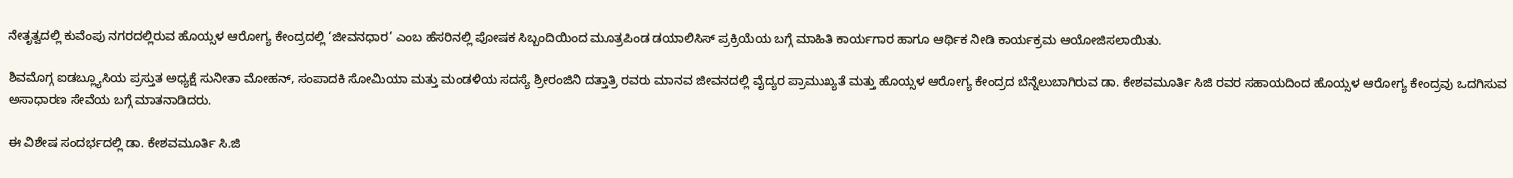ನೇತೃತ್ವದಲ್ಲಿ ಕುವೆಂಪು ನಗರದಲ್ಲಿರುವ ಹೊಯ್ಸಳ ಆರೋಗ್ಯ ಕೇಂದ್ರದಲ್ಲಿ ‘ಜೀವನಧಾರ’ ಎಂಬ ಹೆಸರಿನಲ್ಲಿ ಪೋಷಕ ಸಿಬ್ಬಂದಿಯಿಂದ ಮೂತ್ರಪಿಂಡ ಡಯಾಲಿಸಿಸ್ ಪ್ರಕ್ರಿಯೆಯ ಬಗ್ಗೆ ಮಾಹಿತಿ ಕಾರ್ಯಗಾರ ಹಾಗೂ ಆರ್ಥಿಕ ನೀಡಿ ಕಾರ್ಯಕ್ರಮ ಆಯೋಜಿಸಲಾಯಿತು.

ಶಿವಮೊಗ್ಗ ಐಡಬ್ಲ್ಯೂಸಿಯ ಪ್ರಸ್ತುತ ಅಧ್ಯಕ್ಷೆ ಸುನೀತಾ ಮೋಹನ್, ಸಂಪಾದಕಿ ಸೋಮಿಯಾ ಮತ್ತು ಮಂಡಳಿಯ ಸದಸ್ಯೆ ಶ್ರೀರಂಜಿನಿ ದತ್ತಾತ್ರಿ ರವರು ಮಾನವ ಜೀವನದಲ್ಲಿ ವೈದ್ಯರ ಪ್ರಾಮುಖ್ಯತೆ ಮತ್ತು ಹೊಯ್ಸಳ ಆರೋಗ್ಯ ಕೇಂದ್ರದ ಬೆನ್ನೆಲುಬಾಗಿರುವ ಡಾ. ಕೇಶವಮೂರ್ತಿ ಸಿಜಿ ರವರ ಸಹಾಯದಿಂದ ಹೊಯ್ಸಳ ಆರೋಗ್ಯ ಕೇಂದ್ರವು ಒದಗಿಸುವ ಅಸಾಧಾರಣ ಸೇವೆಯ ಬಗ್ಗೆ ಮಾತನಾಡಿದರು.

ಈ ವಿಶೇಷ ಸಂದರ್ಭದಲ್ಲಿ ಡಾ. ಕೇಶವಮೂರ್ತಿ ಸಿ.ಜಿ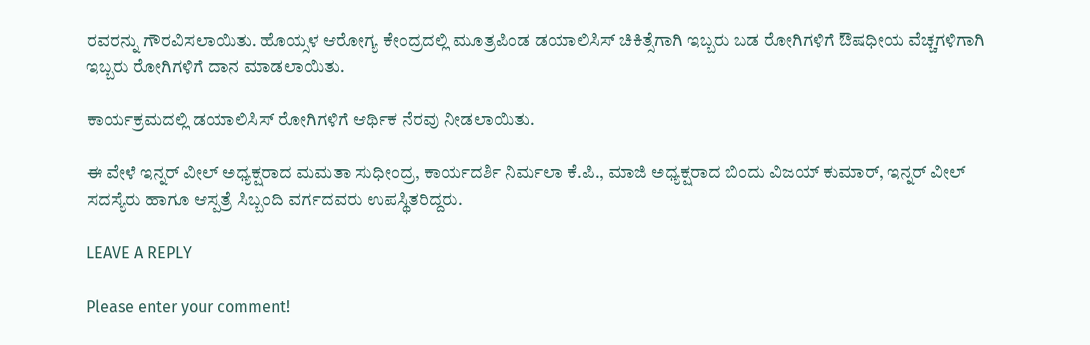ರವರನ್ನು ಗೌರವಿಸಲಾಯಿತು. ಹೊಯ್ಸಳ ಆರೋಗ್ಯ ಕೇಂದ್ರದಲ್ಲಿ ಮೂತ್ರಪಿಂಡ ಡಯಾಲಿಸಿಸ್ ಚಿಕಿತ್ಸೆಗಾಗಿ ಇಬ್ಬರು ಬಡ ರೋಗಿಗಳಿಗೆ ಔಷಧೀಯ ವೆಚ್ಚಗಳಿಗಾಗಿ ಇಬ್ಬರು ರೋಗಿಗಳಿಗೆ ದಾನ ಮಾಡಲಾಯಿತು.

ಕಾರ್ಯಕ್ರಮದಲ್ಲಿ ಡಯಾಲಿಸಿಸ್ ರೋಗಿಗಳಿಗೆ ಆರ್ಥಿಕ ನೆರವು ನೀಡಲಾಯಿತು.

ಈ ವೇಳೆ ಇನ್ನರ್ ವೀಲ್ ಅಧ್ಯಕ್ಷರಾದ ಮಮತಾ ಸುಧೀಂದ್ರ, ಕಾರ್ಯದರ್ಶಿ ನಿರ್ಮಲಾ ಕೆ.ಪಿ., ಮಾಜಿ ಅಧ್ಯಕ್ಷರಾದ ಬಿಂದು ವಿಜಯ್ ಕುಮಾರ್, ಇನ್ನರ್ ವೀಲ್ ಸದಸ್ಯೆರು ಹಾಗೂ ಆಸ್ಪತ್ರೆ ಸಿಬ್ಬಂದಿ ವರ್ಗದವರು ಉಪಸ್ಥಿತರಿದ್ದರು.

LEAVE A REPLY

Please enter your comment!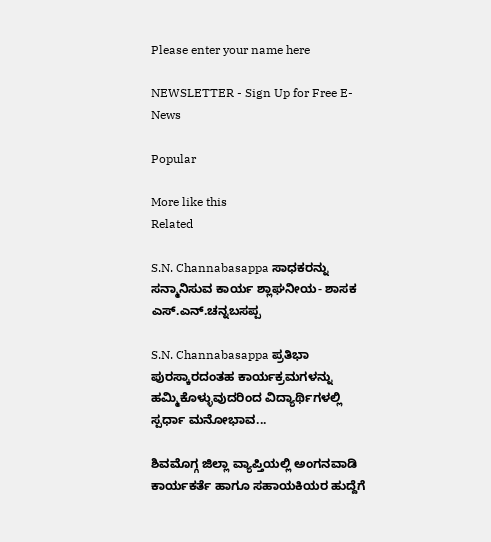Please enter your name here

NEWSLETTER - Sign Up for Free E-News

Popular

More like this
Related

S.N. Channabasappa ಸಾಧಕರನ್ನು ಸನ್ಮಾನಿಸುವ ಕಾರ್ಯ ಶ್ಲಾಘನೀಯ- ಶಾಸಕ ಎಸ್.ಎನ್.ಚನ್ನಬಸಪ್ಪ

S.N. Channabasappa ಪ್ರತಿಭಾ ಪುರಸ್ಕಾರದಂತಹ ಕಾರ್ಯಕ್ರಮಗಳನ್ನು ಹಮ್ಮಿಕೊಳ್ಳುವುದರಿಂದ ವಿದ್ಯಾರ್ಥಿಗಳಲ್ಲಿ ಸ್ಪರ್ಧಾ ಮನೋಭಾವ...

ಶಿವಮೊಗ್ಗ ಜಿಲ್ಲಾ ವ್ಯಾಪ್ತಿಯಲ್ಲಿ ಅಂಗನವಾಡಿ ಕಾರ್ಯಕರ್ತೆ ಹಾಗೂ ಸಹಾಯಕಿಯರ ಹುದ್ದೆಗೆ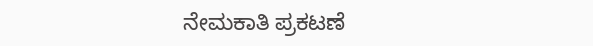ನೇಮಕಾತಿ ಪ್ರಕಟಣೆ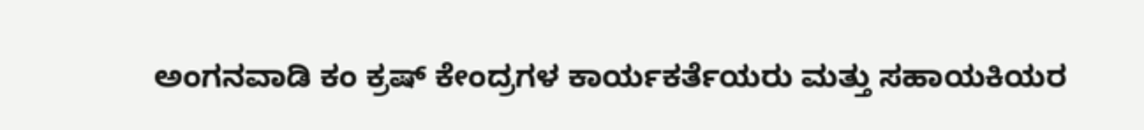ಅಂಗನವಾಡಿ ಕಂ ಕ್ರಷ್ ಕೇಂದ್ರಗಳ ಕಾರ್ಯಕರ್ತೆಯರು ಮತ್ತು ಸಹಾಯಕಿಯರ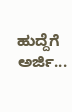ಹುದ್ದೆಗೆ ಅರ್ಜಿ...